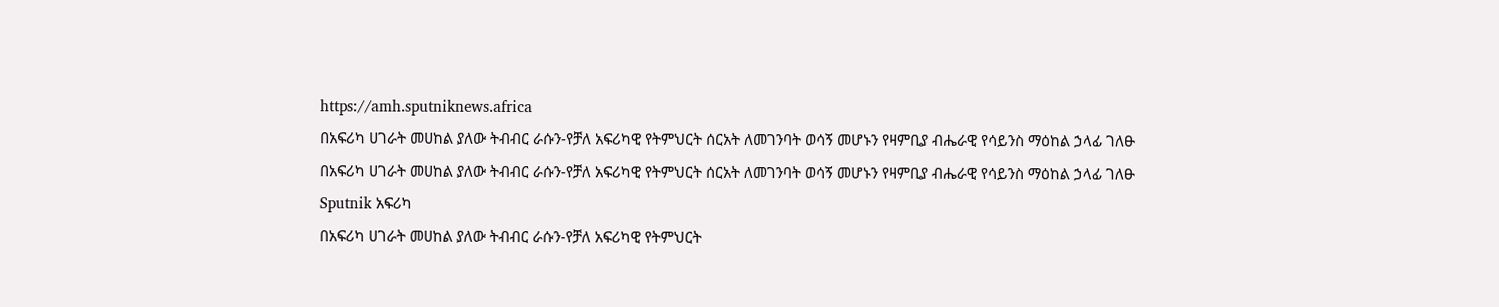https://amh.sputniknews.africa
በአፍሪካ ሀገራት መሀከል ያለው ትብብር ራሱን-የቻለ አፍሪካዊ የትምህርት ሰርአት ለመገንባት ወሳኝ መሆኑን የዛምቢያ ብሔራዊ የሳይንስ ማዕከል ኃላፊ ገለፁ
በአፍሪካ ሀገራት መሀከል ያለው ትብብር ራሱን-የቻለ አፍሪካዊ የትምህርት ሰርአት ለመገንባት ወሳኝ መሆኑን የዛምቢያ ብሔራዊ የሳይንስ ማዕከል ኃላፊ ገለፁ
Sputnik አፍሪካ
በአፍሪካ ሀገራት መሀከል ያለው ትብብር ራሱን-የቻለ አፍሪካዊ የትምህርት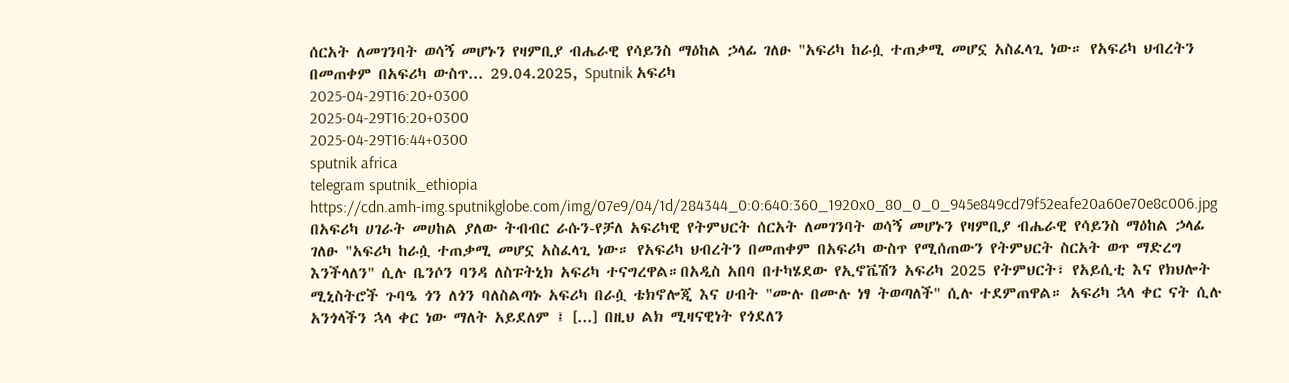ሰርአት ለመገንባት ወሳኝ መሆኑን የዛምቢያ ብሔራዊ የሳይንስ ማዕከል ኃላፊ ገለፁ "አፍሪካ ከራሷ ተጠቃሚ መሆኗ አስፈላጊ ነው። የአፍሪካ ህብረትን በመጠቀም በአፍሪካ ውስጥ... 29.04.2025, Sputnik አፍሪካ
2025-04-29T16:20+0300
2025-04-29T16:20+0300
2025-04-29T16:44+0300
sputnik africa
telegram sputnik_ethiopia
https://cdn.amh-img.sputnikglobe.com/img/07e9/04/1d/284344_0:0:640:360_1920x0_80_0_0_945e849cd79f52eafe20a60e70e8c006.jpg
በአፍሪካ ሀገራት መሀከል ያለው ትብብር ራሱን-የቻለ አፍሪካዊ የትምህርት ሰርአት ለመገንባት ወሳኝ መሆኑን የዛምቢያ ብሔራዊ የሳይንስ ማዕከል ኃላፊ ገለፁ "አፍሪካ ከራሷ ተጠቃሚ መሆኗ አስፈላጊ ነው። የአፍሪካ ህብረትን በመጠቀም በአፍሪካ ውስጥ የሚሰጠውን የትምህርት ስርአት ወጥ ማድረግ እንችላለን" ሲሉ ቤንሶን ባንዳ ለስፑትኒክ አፍሪካ ተናግረዋል።በአዲስ አበባ በተካሄደው የኢኖቬሽን አፍሪካ 2025 የትምህርት፣ የአይሲቲ እና የክህሎት ሚኒስትሮች ጉባዔ ጎን ለጎን ባለስልጣኑ አፍሪካ በራሷ ቴክኖሎጂ እና ሀብት "ሙሉ በሙሉ ነፃ ትወጣለች" ሲሉ ተደምጠዋል። አፍሪካ ኋላ ቀር ናት ሲሉ አንጎላችን ኋላ ቀር ነው ማለት አይደለም ፤ [...] በዚህ ልክ ሚዛናዊነት የጎደለን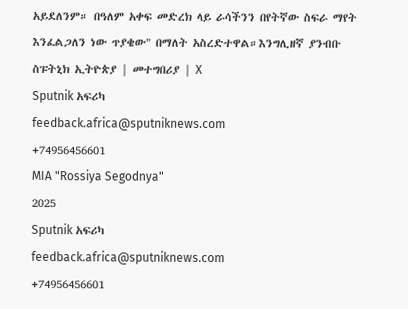አይደለንም። በዓለም አቀፍ መድረክ ላይ ራሳችንን በየትኛው ስፍራ ማየት እንፈልጋለን ነው ጥያቄው" በማለት አስረድተዋል።እንግሊዘኛ ያንብቡ ስፑትኒክ ኢትዮጵያ | መተግበሪያ | X
Sputnik አፍሪካ
feedback.africa@sputniknews.com
+74956456601
MIA "Rossiya Segodnya"
2025
Sputnik አፍሪካ
feedback.africa@sputniknews.com
+74956456601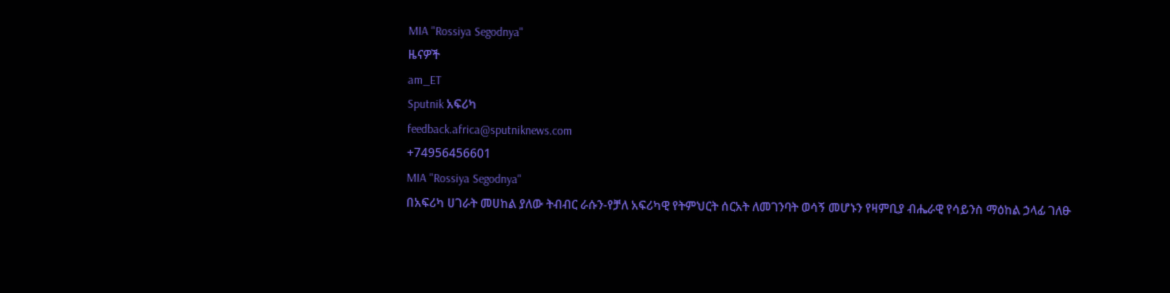MIA "Rossiya Segodnya"
ዜናዎች
am_ET
Sputnik አፍሪካ
feedback.africa@sputniknews.com
+74956456601
MIA "Rossiya Segodnya"
በአፍሪካ ሀገራት መሀከል ያለው ትብብር ራሱን-የቻለ አፍሪካዊ የትምህርት ሰርአት ለመገንባት ወሳኝ መሆኑን የዛምቢያ ብሔራዊ የሳይንስ ማዕከል ኃላፊ ገለፁ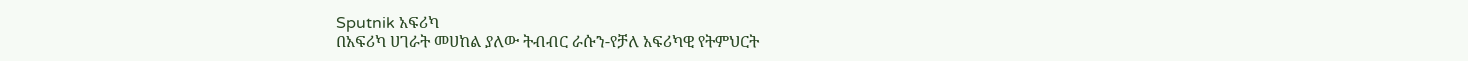Sputnik አፍሪካ
በአፍሪካ ሀገራት መሀከል ያለው ትብብር ራሱን-የቻለ አፍሪካዊ የትምህርት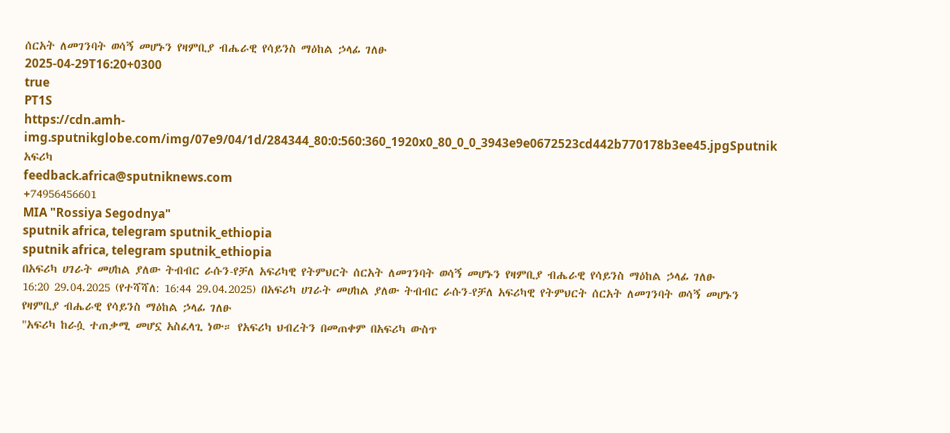ሰርአት ለመገንባት ወሳኝ መሆኑን የዛምቢያ ብሔራዊ የሳይንስ ማዕከል ኃላፊ ገለፁ
2025-04-29T16:20+0300
true
PT1S
https://cdn.amh-img.sputnikglobe.com/img/07e9/04/1d/284344_80:0:560:360_1920x0_80_0_0_3943e9e0672523cd442b770178b3ee45.jpgSputnik አፍሪካ
feedback.africa@sputniknews.com
+74956456601
MIA "Rossiya Segodnya"
sputnik africa, telegram sputnik_ethiopia
sputnik africa, telegram sputnik_ethiopia
በአፍሪካ ሀገራት መሀከል ያለው ትብብር ራሱን-የቻለ አፍሪካዊ የትምህርት ሰርአት ለመገንባት ወሳኝ መሆኑን የዛምቢያ ብሔራዊ የሳይንስ ማዕከል ኃላፊ ገለፁ
16:20 29.04.2025 (የተሻሻለ: 16:44 29.04.2025) በአፍሪካ ሀገራት መሀከል ያለው ትብብር ራሱን-የቻለ አፍሪካዊ የትምህርት ሰርአት ለመገንባት ወሳኝ መሆኑን የዛምቢያ ብሔራዊ የሳይንስ ማዕከል ኃላፊ ገለፁ
"አፍሪካ ከራሷ ተጠቃሚ መሆኗ አስፈላጊ ነው። የአፍሪካ ህብረትን በመጠቀም በአፍሪካ ውስጥ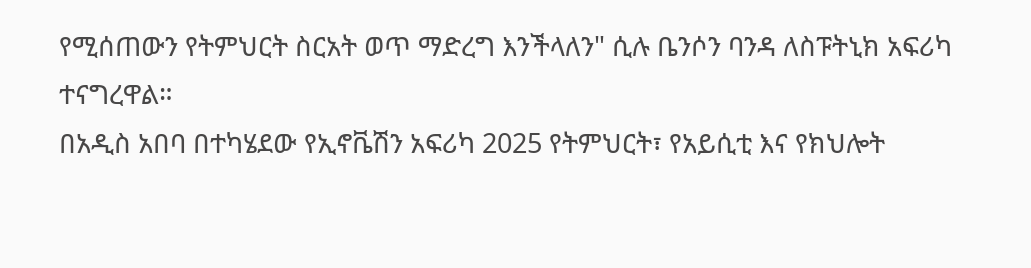የሚሰጠውን የትምህርት ስርአት ወጥ ማድረግ እንችላለን" ሲሉ ቤንሶን ባንዳ ለስፑትኒክ አፍሪካ ተናግረዋል።
በአዲስ አበባ በተካሄደው የኢኖቬሽን አፍሪካ 2025 የትምህርት፣ የአይሲቲ እና የክህሎት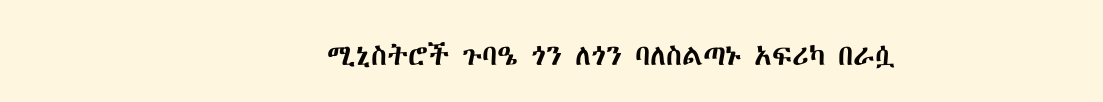ሚኒስትሮች ጉባዔ ጎን ለጎን ባለስልጣኑ አፍሪካ በራሷ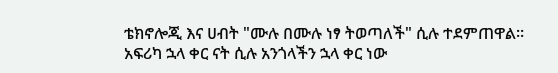ቴክኖሎጂ እና ሀብት "ሙሉ በሙሉ ነፃ ትወጣለች" ሲሉ ተደምጠዋል።
አፍሪካ ኋላ ቀር ናት ሲሉ አንጎላችን ኋላ ቀር ነው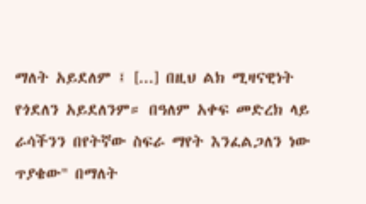ማለት አይደለም ፤ [...] በዚህ ልክ ሚዛናዊነት የጎደለን አይደለንም። በዓለም አቀፍ መድረክ ላይ ራሳችንን በየትኛው ስፍራ ማየት እንፈልጋለን ነው ጥያቄው" በማለት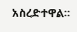አስረድተዋል።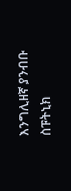እንግሊዘኛ ያንብቡ
ስፑትኒክ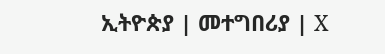ኢትዮጵያ | መተግበሪያ | X